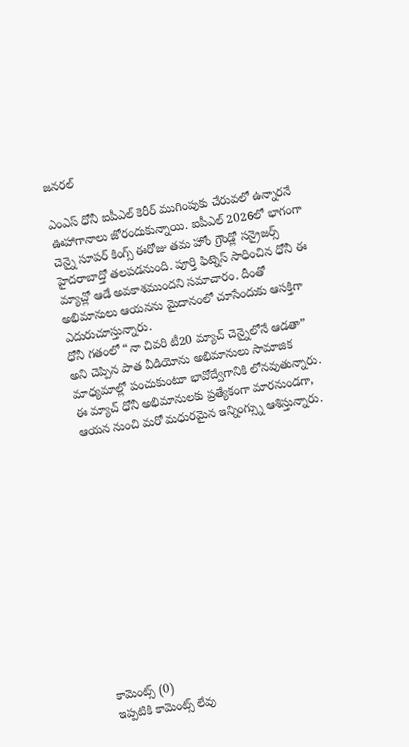జనరల్

ఎంఎస్ ధోనీ ఐపీఎల్ కెరీర్ ముగింపుకు చేరువలో ఉన్నారనే ఊహాగానాలు జోరందుకున్నాయి. ఐపీఎల్ 2026లో భాగంగా చెన్నై సూపర్ కింగ్స్ ఈరోజు తమ హోం గ్రౌండ్లో సన్రైజర్స్ హైదరాబాద్తో తలపడనుంది. పూర్తి ఫిట్నెస్ సాధించిన ధోనీ ఈ మ్యాచ్లో ఆడే అవకాశముందని సమాచారం. దీంతో అభిమానులు ఆయనను మైదానంలో చూసేందుకు ఆసక్తిగా ఎదురుచూస్తున్నారు.
ధోనీ గతంలో “నా చివరి టీ20 మ్యాచ్ చెన్నైలోనే ఆడతా” అని చెప్పిన పాత వీడియోను అభిమానులు సామాజిక మాధ్యమాల్లో పంచుకుంటూ భావోద్వేగానికి లోనవుతున్నారు. ఈ మ్యాచ్ ధోనీ అభిమానులకు ప్రత్యేకంగా మారనుండగా, ఆయన నుంచి మరో మధురమైన ఇన్నింగ్స్ను ఆశిస్తున్నారు.













కామెంట్స్ (0)
ఇప్పటికి కామెంట్స్ లేవు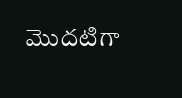మొదటిగా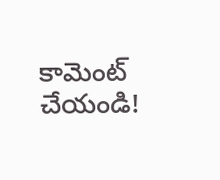కామెంట్ చేయండి!